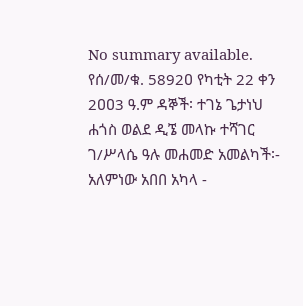No summary available.
የሰ/መ/ቁ. 5892ዐ የካቲት 22 ቀን 2ዐዐ3 ዓ.ም ዳኞች፡ ተገኔ ጌታነህ ሐጎስ ወልደ ዲኜ መላኩ ተሻገር ገ/ሥላሴ ዓሉ መሐመድ አመልካች፡- አለምነው አበበ አካላ -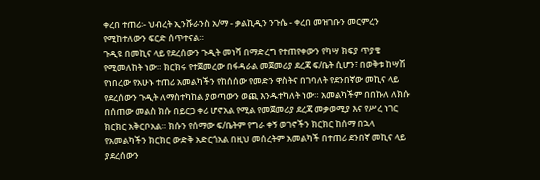ቀረበ ተጠሪ፡- ህብረት ኢንሹራንስ አ/ማ - ቃልኪዲን ንጉሴ - ቀረበ መዝገቡን መርምረን የሚከተለውን ፍርድ ሰጥተናል።
ጉዲዩ በመኪና ላይ የደረሰውን ጉዲት መነሻ በማድረግ የተጠየቀውን የካሣ ክፍያ ጥያቄ የሚመለከት ነው። ክርክሩ የተጀመረው በፋዳራል መጀመሪያ ደረጃ ፍ/ቤት ሲሆን፣ በወቅቱ ከሣሽ የነበረው የአሁኑ ተጠሪ አመልካችን የከሰሰው የመድን ዋስትና በገባለት የደንበኛው መኪና ላይ የደረሰውን ጉዲት ለማስተካከል ያወጣውን ወጪ እንዱተካለት ነው። አመልካችም በበኩለ ለክሱ በሰጠው መልስ ክሱ በይርጋ ቀሪ ሆኖአል የሚል የመጀመሪያ ደረጃ መቃወሚያ እና የሥረ ነገር ክርክር አቅርቦአል። ክሱን የሰማው ፍ/ቤትም የግራ ቀኝ ወገኖችን ክርክር ከሰማ በኋላ የአመልካችን ክርክር ውድቅ አድርጎአል በዚህ መሰረትም አመልካች በተጠሪ ደንበኛ መኪና ላይ ያደረሰውን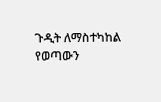ጉዲት ለማስተካከል የወጣውን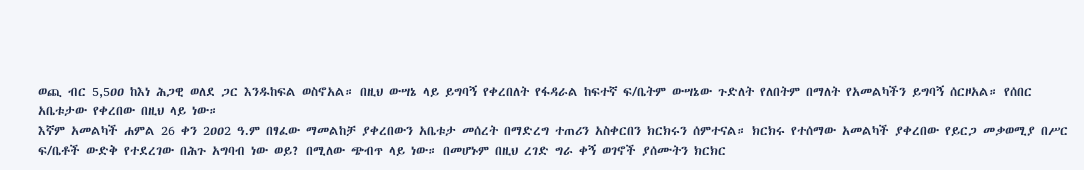ወጪ ብር 5,5ዐዐ ከእነ ሕጋዊ ወለደ ጋር እንዱከፍል ወስኖአል። በዚህ ውሣኔ ላይ ይግባኝ የቀረበለት የፋዳራል ከፍተኛ ፍ/ቤትም ውሣኔው ጉድለት የለበትም በማለት የአመልካችን ይግባኝ ሰርዞአል። የሰበር አቤቱታው የቀረበው በዚህ ላይ ነው።
እኛም አመልካች ሐምል 26 ቀን 2ዐዐ2 ዓ.ም በፃፈው ማመልከቻ ያቀረበውን አቤቱታ መሰረት በማድረግ ተጠሪን አስቀርበን ክርክሩን ሰምተናል። ክርክሩ የተሰማው አመልካች ያቀረበው የይርጋ መቃወሚያ በሥር ፍ/ቤቶች ውድቅ የተደረገው በሕጉ አግባብ ነው ወይ? በሚለው ጭብጥ ላይ ነው። በመሆኑም በዚህ ረገድ ግራ ቀኝ ወገኖች ያሰሙትን ክርክር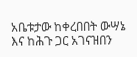አቤቱታው ከቀረበበት ውሣኔ እና ከሕጉ ጋር አገናዝበን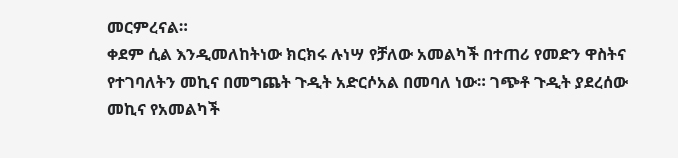መርምረናል።
ቀደም ሲል እንዲመለከትነው ክርክሩ ሉነሣ የቻለው አመልካች በተጠሪ የመድን ዋስትና የተገባለትን መኪና በመግጨት ጉዲት አድርሶአል በመባለ ነው። ገጭቶ ጉዲት ያደረሰው መኪና የአመልካች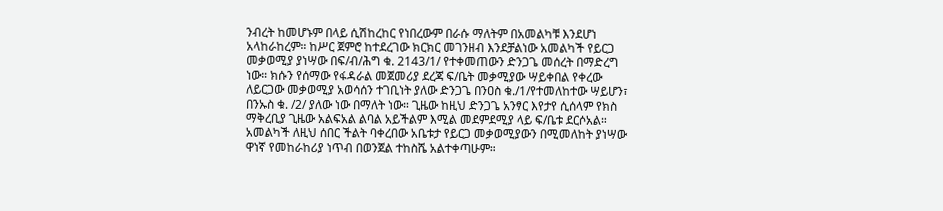ንብረት ከመሆኑም በላይ ሲሽከረከር የነበረውም በራሱ ማለትም በአመልካቹ እንደሆነ አላከራከረም። ከሥር ጀምሮ ከተደረገው ክርክር መገንዘብ እንደቻልነው አመልካች የይርጋ መቃወሚያ ያነሣው በፍ/ብ/ሕግ ቁ. 2143/1/ የተቀመጠውን ድንጋጌ መሰረት በማድረግ ነው። ክሱን የሰማው የፋዳራል መጀመሪያ ደረጃ ፍ/ቤት መቃሚያው ሣይቀበል የቀረው ለይርጋው መቃወሚያ አወሳሰን ተገቢነት ያለው ድንጋጌ በንዐስ ቁ./1/የተመለከተው ሣይሆን፣ በንኡስ ቁ. /2/ ያለው ነው በማለት ነው። ጊዜው ከዚህ ድንጋጌ አንፃር እየታየ ሲሰላም የክስ ማቅረቢያ ጊዜው አልፍአል ልባል አይችልም እሚል መደምደሚያ ላይ ፍ/ቤቱ ደርሶአል። አመልካች ለዚህ ሰበር ችልት ባቀረበው አቤቱታ የይርጋ መቃወሚያውን በሚመለከት ያነሣው ዋነኛ የመከራከሪያ ነጥብ በወንጀል ተከስሼ አልተቀጣሁም።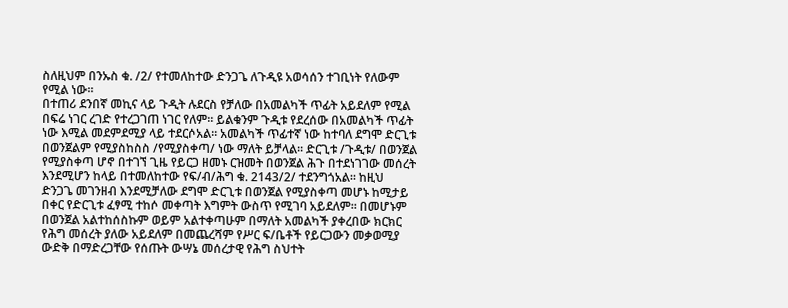ስለዚህም በንኡስ ቁ. /2/ የተመለከተው ድንጋጌ ለጉዲዩ አወሳሰን ተገቢነት የለውም የሚል ነው።
በተጠሪ ደንበኛ መኪና ላይ ጉዲት ሉደርስ የቻለው በአመልካች ጥፊት አይደለም የሚል በፍሬ ነገር ረገድ የተረጋገጠ ነገር የለም። ይልቁንም ጉዲቱ የደረሰው በአመልካች ጥፊት ነው እሚል መደምደሚያ ላይ ተደርሶአል። አመልካች ጥፊተኛ ነው ከተባለ ደግሞ ድርጊቱ በወንጀልም የሚያስከስስ /የሚያስቀጣ/ ነው ማለት ይቻላል። ድርጊቱ /ጉዲቱ/ በወንጀል የሚያስቀጣ ሆኖ በተገኘ ጊዜ የይርጋ ዘመኑ ርዝመት በወንጀል ሕጉ በተደነገገው መሰረት እንደሚሆን ከላይ በተመለከተው የፍ/ብ/ሕግ ቁ. 2143/2/ ተደንግጎአል። ከዚህ ድንጋጌ መገንዘብ እንደሚቻለው ደግሞ ድርጊቱ በወንጀል የሚያስቀጣ መሆኑ ከሚታይ በቀር የድርጊቱ ፈፃሚ ተከሶ መቀጣት እግምት ውስጥ የሚገባ አይደለም። በመሆኑም በወንጀል አልተከሰስኩም ወይም አልተቀጣሁም በማለት አመልካች ያቀረበው ክርክር የሕግ መሰረት ያለው አይደለም በመጨረሻም የሥር ፍ/ቤቶች የይርጋውን መቃወሚያ ውድቅ በማድረጋቸው የሰጡት ውሣኔ መሰረታዊ የሕግ ስህተት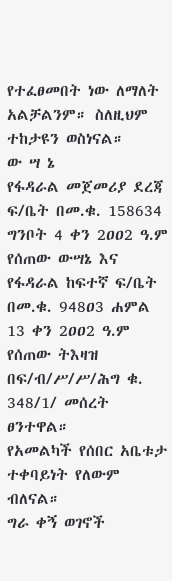የተፈፀመበት ነው ለማለት አልቻልንም። ስለዚህም ተከታዩን ወስነናል።
ው ሣ ኔ
የፋዳራል መጀመሪያ ደረጃ ፍ/ቤት በመ.ቁ. 158634 ግንቦት 4 ቀን 2ዐዐ2 ዓ.ም የሰጠው ውሣኔ እና የፋዳራል ከፍተኛ ፍ/ቤት በመ.ቁ. 948ዐ3 ሐምል 13 ቀን 2ዐዐ2 ዓ.ም የሰጠው ትእዛዝ በፍ/ብ/ሥ/ሥ/ሕግ ቁ. 348/1/ መሰረት ፀንተዋል።
የአመልካች የሰበር አቤቱታ ተቀባይነት የለውም ብለናል።
ግራ ቀኝ ወገኖች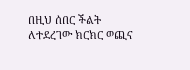በዚህ ሰበር ችልት ለተደረገው ክርክር ወጪና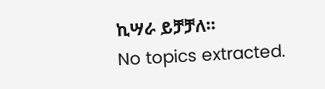ኪሣራ ይቻቻለ።
No topics extracted.